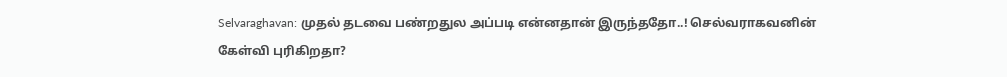Selvaraghavan: முதல் தடவை பண்றதுல அப்படி என்னதான் இருந்ததோ..! செல்வராகவனின் கேள்வி புரிகிறதா?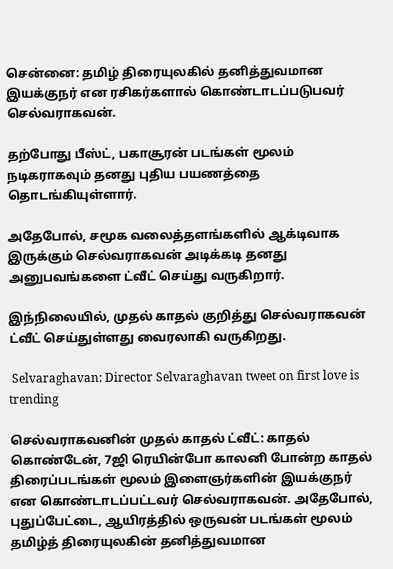சென்னை: தமிழ் திரையுலகில் தனித்துவமான இயக்குநர் என ரசிகர்களால் கொண்டாடப்படுபவர் செல்வராகவன்.

தற்போது பீஸ்ட், பகாசூரன் படங்கள் மூலம் நடிகராகவும் தனது புதிய பயணத்தை தொடங்கியுள்ளார்.

அதேபோல், சமூக வலைத்தளங்களில் ஆக்டிவாக இருக்கும் செல்வராகவன் அடிக்கடி தனது அனுபவங்களை ட்வீட் செய்து வருகிறார்.

இந்நிலையில், முதல் காதல் குறித்து செல்வராகவன் ட்வீட் செய்துள்ளது வைரலாகி வருகிறது.

 Selvaraghavan: Director Selvaraghavan tweet on first love is trending

செல்வராகவனின் முதல் காதல் ட்வீட்: காதல் கொண்டேன், 7ஜி ரெயின்போ காலனி போன்ற காதல் திரைப்படங்கள் மூலம் இளைஞர்களின் இயக்குநர் என கொண்டாடப்பட்டவர் செல்வராகவன். அதேபோல், புதுப்பேட்டை, ஆயிரத்தில் ஒருவன் படங்கள் மூலம் தமிழ்த் திரையுலகின் தனித்துவமான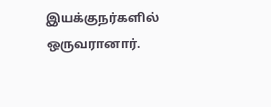இயக்குநர்களில் ஒருவரானார்.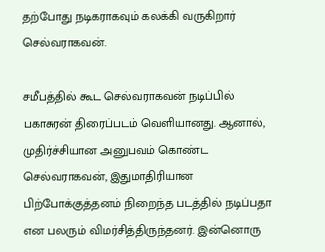தற்போது நடிகராகவும் கலக்கி வருகிறார் செல்வராகவன்.

சமீபத்தில் கூட செல்வராகவன் நடிப்பில் பகாசுரன் திரைப்படம் வெளியானது. ஆனால், முதிர்ச்சியான அனுபவம் கொண்ட செல்வராகவன், இதுமாதிரியான பிற்போக்குத்தனம் நிறைந்த படத்தில் நடிப்பதா என பலரும் விமர்சித்திருந்தனர். இன்னொரு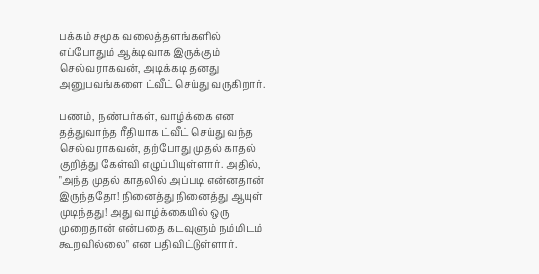பக்கம் சமூக வலைத்தளங்களில் எப்போதும் ஆக்டிவாக இருக்கும் செல்வராகவன், அடிக்கடி தனது அனுபவங்களை ட்வீட் செய்து வருகிறார்.

பணம், நண்பர்கள், வாழ்க்கை என தத்துவாந்த ரீதியாக ட்வீட் செய்து வந்த செல்வராகவன், தற்போது முதல் காதல் குறித்து கேள்வி எழுப்பியுள்ளார். அதில், "அந்த முதல் காதலில் அப்படி என்னதான் இருந்ததோ! நினைத்து நினைத்து ஆயுள் முடிந்தது! அது வாழ்க்கையில் ஒரு முறைதான் என்பதை கடவுளும் நம்மிடம் கூறவில்லை" என பதிவிட்டுள்ளார்.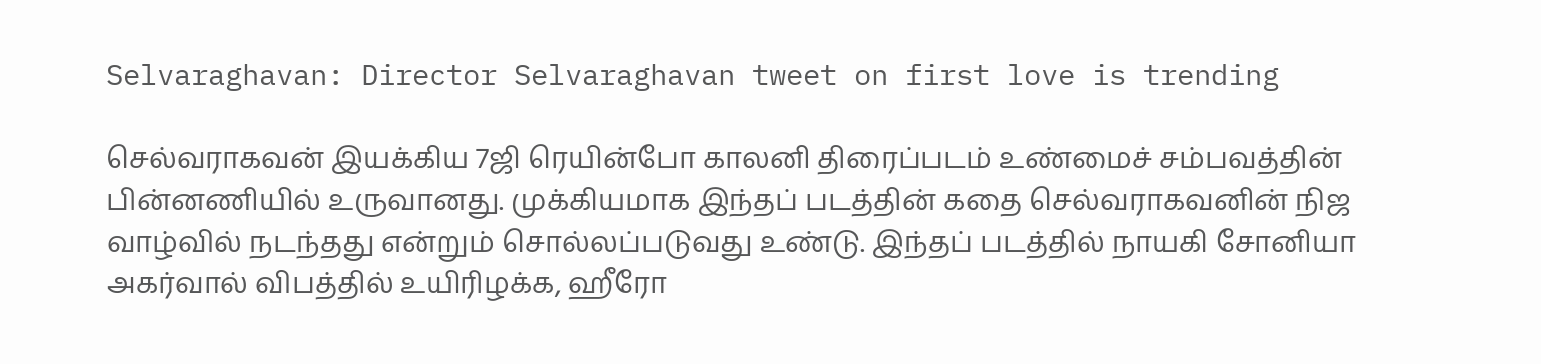Selvaraghavan: Director Selvaraghavan tweet on first love is trending

செல்வராகவன் இயக்கிய 7ஜி ரெயின்போ காலனி திரைப்படம் உண்மைச் சம்பவத்தின் பின்னணியில் உருவானது. முக்கியமாக இந்தப் படத்தின் கதை செல்வராகவனின் நிஜ வாழ்வில் நடந்தது என்றும் சொல்லப்படுவது உண்டு. இந்தப் படத்தில் நாயகி சோனியா அகர்வால் விபத்தில் உயிரிழக்க, ஹீரோ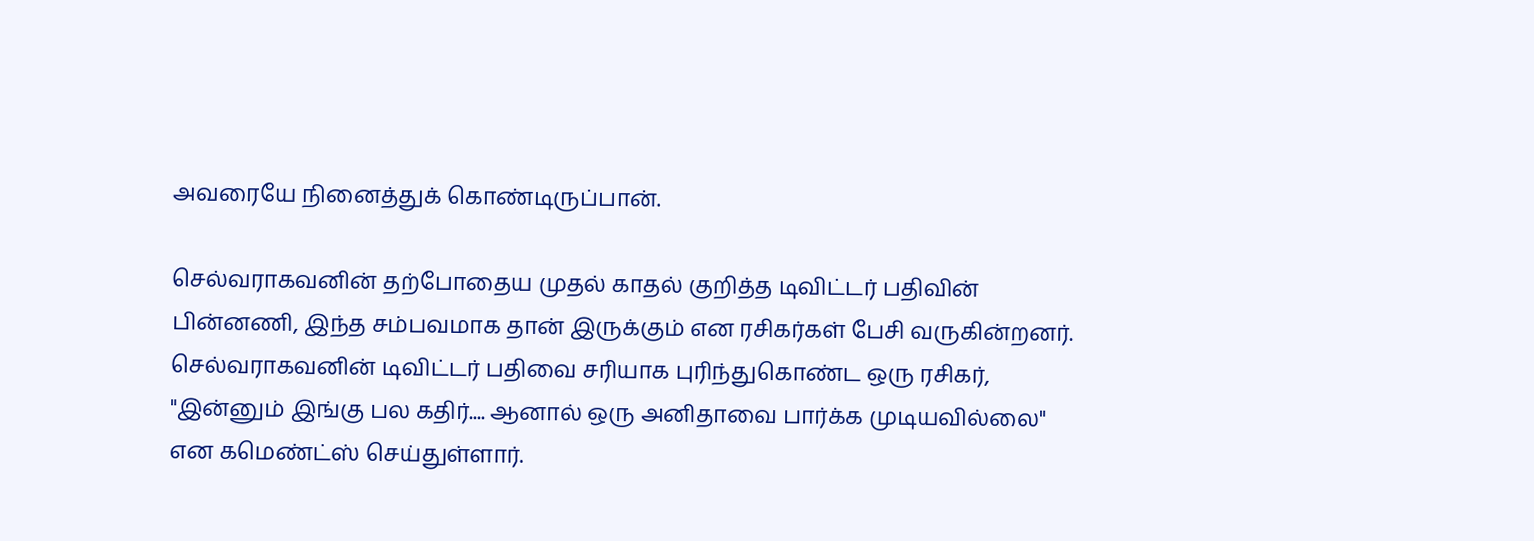அவரையே நினைத்துக் கொண்டிருப்பான்.

செல்வராகவனின் தற்போதைய முதல் காதல் குறித்த டிவிட்டர் பதிவின் பின்னணி, இந்த சம்பவமாக தான் இருக்கும் என ரசிகர்கள் பேசி வருகின்றனர். செல்வராகவனின் டிவிட்டர் பதிவை சரியாக புரிந்துகொண்ட ஒரு ரசிகர், "இன்னும் இங்கு பல கதிர்.... ஆனால் ஒரு அனிதாவை பார்க்க முடியவில்லை" என கமெண்ட்ஸ் செய்துள்ளார்.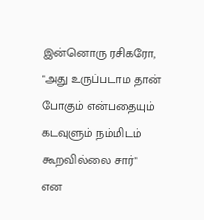இன்னொரு ரசிகரோ, "அது உருப்படாம தான் போகும் என்பதையும் கடவுளும் நம்மிடம் கூறவில்லை சார்" என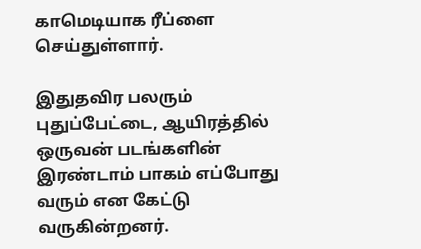காமெடியாக ரீப்ளை செய்துள்ளார்.

இதுதவிர பலரும் புதுப்பேட்டை, ஆயிரத்தில் ஒருவன் படங்களின் இரண்டாம் பாகம் எப்போது வரும் என கேட்டு வருகின்றனர்.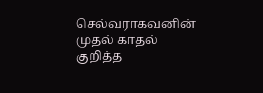செல்வராகவனின் முதல் காதல் குறித்த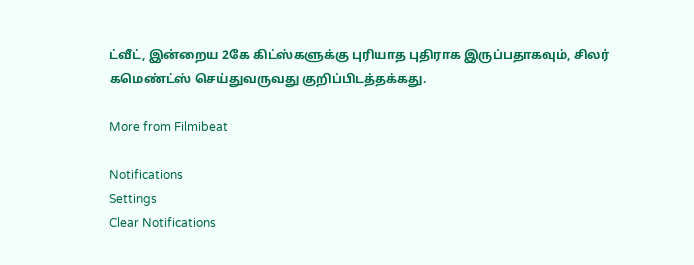ட்வீட், இன்றைய 2கே கிட்ஸ்களுக்கு புரியாத புதிராக இருப்பதாகவும், சிலர் கமெண்ட்ஸ் செய்துவருவது குறிப்பிடத்தக்கது.

More from Filmibeat

Notifications
Settings
Clear Notifications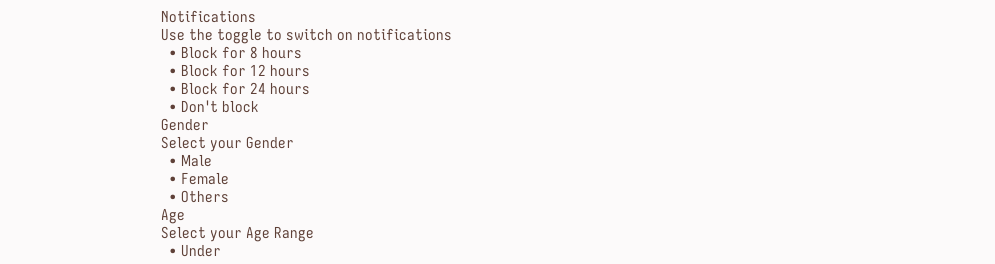Notifications
Use the toggle to switch on notifications
  • Block for 8 hours
  • Block for 12 hours
  • Block for 24 hours
  • Don't block
Gender
Select your Gender
  • Male
  • Female
  • Others
Age
Select your Age Range
  • Under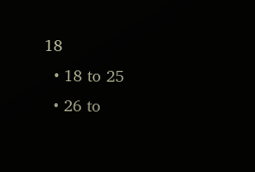18
  • 18 to 25
  • 26 to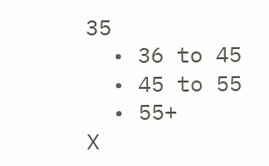35
  • 36 to 45
  • 45 to 55
  • 55+
X